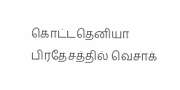கொட்டதெனியா பிரதேசத்தில் வெசாக்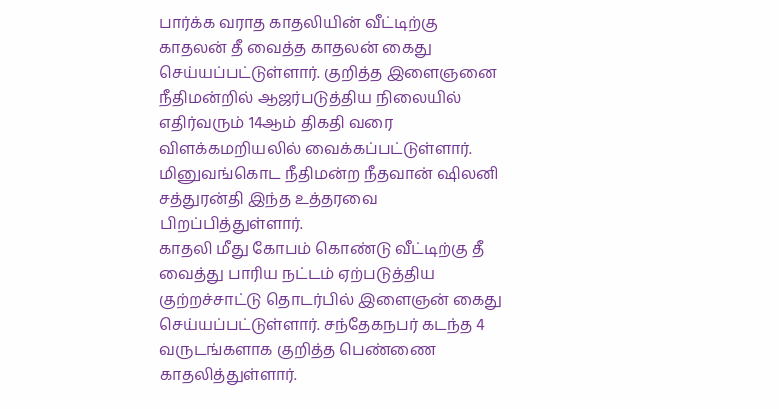பார்க்க வராத காதலியின் வீட்டிற்கு காதலன் தீ வைத்த காதலன் கைது செய்யப்பட்டுள்ளார். குறித்த இளைஞனை நீதிமன்றில் ஆஜர்படுத்திய நிலையில் எதிர்வரும் 14ஆம் திகதி வரை விளக்கமறியலில் வைக்கப்பட்டுள்ளார். மினுவங்கொட நீதிமன்ற நீதவான் ஷிலனி சத்துரன்தி இந்த உத்தரவை பிறப்பித்துள்ளார்.
காதலி மீது கோபம் கொண்டு வீட்டிற்கு தீ வைத்து பாரிய நட்டம் ஏற்படுத்திய குற்றச்சாட்டு தொடர்பில் இளைஞன் கைது செய்யப்பட்டுள்ளார். சந்தேகநபர் கடந்த 4 வருடங்களாக குறித்த பெண்ணை காதலித்துள்ளார்.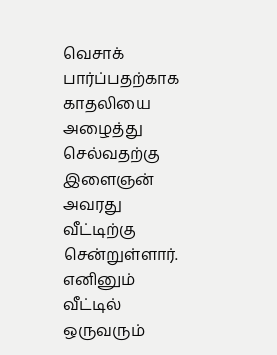வெசாக் பார்ப்பதற்காக காதலியை அழைத்து செல்வதற்கு இளைஞன் அவரது வீட்டிற்கு சென்றுள்ளார்.
எனினும் வீட்டில் ஒருவரும்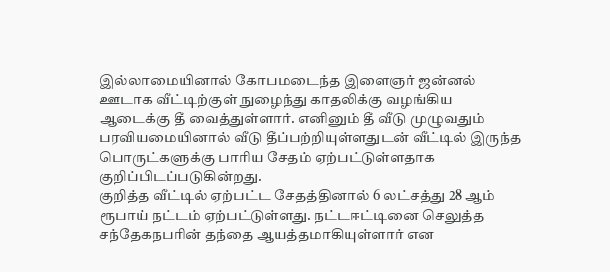இல்லாமையினால் கோபமடைந்த இளைஞர் ஜன்னல் ஊடாக வீட்டிற்குள் நுழைந்து காதலிக்கு வழங்கிய ஆடைக்கு தீ வைத்துள்ளார். எனினும் தீ வீடு முழுவதும் பரவியமையினால் வீடு தீப்பற்றியுள்ளதுடன் வீட்டில் இருந்த பொருட்களுக்கு பாரிய சேதம் ஏற்பட்டுள்ளதாக குறிப்பிடப்படுகின்றது.
குறித்த வீட்டில் ஏற்பட்ட சேதத்தினால் 6 லட்சத்து 28 ஆம் ரூபாய் நட்டம் ஏற்பட்டுள்ளது. நட்டஈட்டினை செலுத்த சந்தேகநபரின் தந்தை ஆயத்தமாகியுள்ளார் என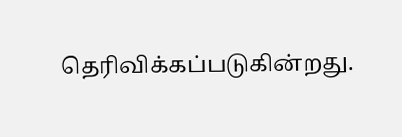தெரிவிக்கப்படுகின்றது.